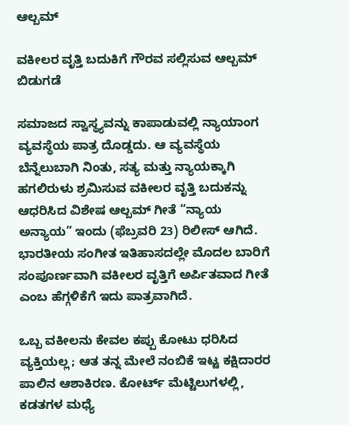ಆಲ್ಬಮ್

ವಕೀಲರ ವೃತ್ತಿ ಬದುಕಿಗೆ ಗೌರವ ಸಲ್ಲಿಸುವ ಆಲ್ಬಮ್ ಬಿಡುಗಡೆ

ಸಮಾಜದ ಸ್ವಾಸ್ಥ್ಯವನ್ನು ಕಾಪಾಡುವಲ್ಲಿ ನ್ಯಾಯಾಂಗ ವ್ಯವಸ್ಥೆಯ ಪಾತ್ರ ದೊಡ್ಡದು. ಆ ವ್ಯವಸ್ಥೆಯ ಬೆನ್ನೆಲುಬಾಗಿ ನಿಂತು, ಸತ್ಯ ಮತ್ತು ನ್ಯಾಯಕ್ಕಾಗಿ ಹಗಲಿರುಳು ಶ್ರಮಿಸುವ ವಕೀಲರ ವೃತ್ತಿ ಬದುಕನ್ನು ಆಧರಿಸಿದ ವಿಶೇಷ ಆಲ್ಬಮ್ ಗೀತೆ “ನ್ಯಾಯ ಅನ್ಯಾಯ” ಇಂದು (ಫೆಬ್ರವರಿ 23) ರಿಲೀಸ್‌ ಆಗಿದೆ. ಭಾರತೀಯ ಸಂಗೀತ ಇತಿಹಾಸದಲ್ಲೇ ಮೊದಲ ಬಾರಿಗೆ ಸಂಪೂರ್ಣವಾಗಿ ವಕೀಲರ ವೃತ್ತಿಗೆ ಅರ್ಪಿತವಾದ ಗೀತೆ ಎಂಬ ಹೆಗ್ಗಳಿಕೆಗೆ ಇದು ಪಾತ್ರವಾಗಿದೆ.

ಒಬ್ಬ ವಕೀಲನು ಕೇವಲ ಕಪ್ಪು ಕೋಟು ಧರಿಸಿದ ವ್ಯಕ್ತಿಯಲ್ಲ; ಆತ ತನ್ನ ಮೇಲೆ ನಂಬಿಕೆ ಇಟ್ಟ ಕಕ್ಷಿದಾರರ ಪಾಲಿನ ಆಶಾಕಿರಣ. ಕೋರ್ಟ್ ಮೆಟ್ಟಿಲುಗಳಲ್ಲಿ, ಕಡತಗಳ ಮಧ್ಯೆ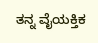ತನ್ನ ವೈಯಕ್ತಿಕ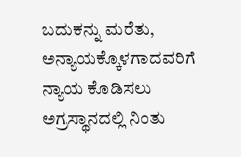ಬದುಕನ್ನು ಮರೆತು, ಅನ್ಯಾಯಕ್ಕೊಳಗಾದವರಿಗೆ ನ್ಯಾಯ ಕೊಡಿಸಲು ಅಗ್ರಸ್ಥಾನದಲ್ಲಿ ನಿಂತು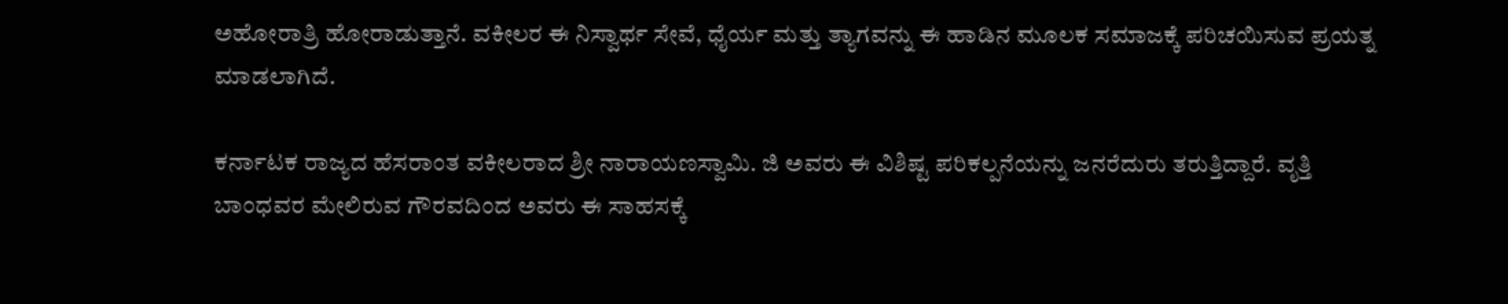ಅಹೋರಾತ್ರಿ ಹೋರಾಡುತ್ತಾನೆ. ವಕೀಲರ ಈ ನಿಸ್ವಾರ್ಥ ಸೇವೆ, ಧೈರ್ಯ ಮತ್ತು ತ್ಯಾಗವನ್ನು ಈ ಹಾಡಿನ ಮೂಲಕ ಸಮಾಜಕ್ಕೆ ಪರಿಚಯಿಸುವ ಪ್ರಯತ್ನ ಮಾಡಲಾಗಿದೆ.

ಕರ್ನಾಟಕ ರಾಜ್ಯದ ಹೆಸರಾಂತ ವಕೀಲರಾದ ಶ್ರೀ ನಾರಾಯಣಸ್ವಾಮಿ. ಜಿ ಅವರು ಈ ವಿಶಿಷ್ಟ ಪರಿಕಲ್ಪನೆಯನ್ನು ಜನರೆದುರು ತರುತ್ತಿದ್ದಾರೆ. ವೃತ್ತಿ ಬಾಂಧವರ ಮೇಲಿರುವ ಗೌರವದಿಂದ ಅವರು ಈ ಸಾಹಸಕ್ಕೆ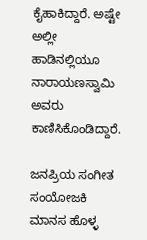ಕೈಹಾಕಿದ್ದಾರೆ. ಅಷ್ಟೇ ಅಲ್ಲೀ ಹಾಡಿನಲ್ಲಿಯೂ ನಾರಾಯಣಸ್ವಾಮಿ ಅವರು ಕಾಣಿಸಿಕೊಂಡಿದ್ದಾರೆ.

ಜನಪ್ರಿಯ ಸಂಗೀತ ಸಂಯೋಜಕಿ ಮಾನಸ ಹೊಳ್ಳ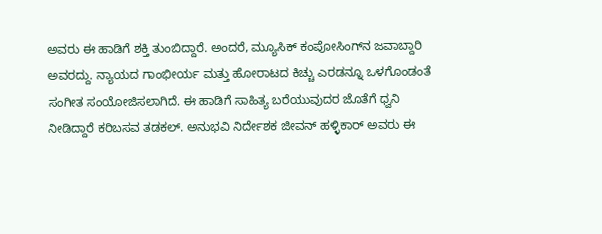ಅವರು ಈ ಹಾಡಿಗೆ ಶಕ್ತಿ ತುಂಬಿದ್ದಾರೆ. ಅಂದರೆ, ಮ್ಯೂಸಿಕ್‌ ಕಂಪೋಸಿಂಗ್‌ನ ಜವಾಬ್ದಾರಿ ಅವರದ್ದು. ನ್ಯಾಯದ ಗಾಂಭೀರ್ಯ ಮತ್ತು ಹೋರಾಟದ ಕಿಚ್ಚು ಎರಡನ್ನೂ ಒಳಗೊಂಡಂತೆ ಸಂಗೀತ ಸಂಯೋಜಿಸಲಾಗಿದೆ. ಈ ಹಾಡಿಗೆ ಸಾಹಿತ್ಯ ಬರೆಯುವುದರ ಜೊತೆಗೆ ಧ್ವನಿ ನೀಡಿದ್ದಾರೆ ಕರಿಬಸವ ತಡಕಲ್. ಅನುಭವಿ ನಿರ್ದೇಶಕ ಜೀವನ್ ಹಳ್ಳಿಕಾರ್ ಅವರು ಈ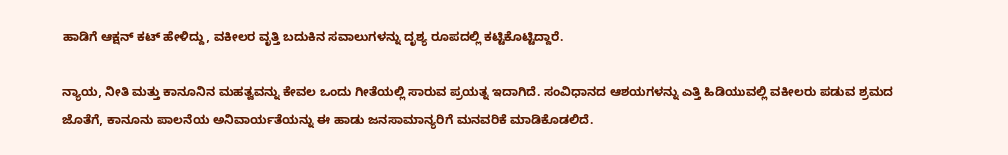ಹಾಡಿಗೆ ಆಕ್ಷನ್ ಕಟ್ ಹೇಳಿದ್ದು, ವಕೀಲರ ವೃತ್ತಿ ಬದುಕಿನ ಸವಾಲುಗಳನ್ನು ದೃಶ್ಯ ರೂಪದಲ್ಲಿ ಕಟ್ಟಿಕೊಟ್ಟಿದ್ದಾರೆ.

ನ್ಯಾಯ, ನೀತಿ ಮತ್ತು ಕಾನೂನಿನ ಮಹತ್ವವನ್ನು ಕೇವಲ ಒಂದು ಗೀತೆಯಲ್ಲಿ ಸಾರುವ ಪ್ರಯತ್ನ ಇದಾಗಿದೆ. ಸಂವಿಧಾನದ ಆಶಯಗಳನ್ನು ಎತ್ತಿ ಹಿಡಿಯುವಲ್ಲಿ ವಕೀಲರು ಪಡುವ ಶ್ರಮದ ಜೊತೆಗೆ, ಕಾನೂನು ಪಾಲನೆಯ ಅನಿವಾರ್ಯತೆಯನ್ನು ಈ ಹಾಡು ಜನಸಾಮಾನ್ಯರಿಗೆ ಮನವರಿಕೆ ಮಾಡಿಕೊಡಲಿದೆ.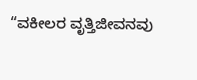“ವಕೀಲರ ವೃತ್ತಿಜೀವನವು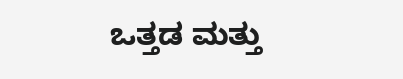ಒತ್ತಡ ಮತ್ತು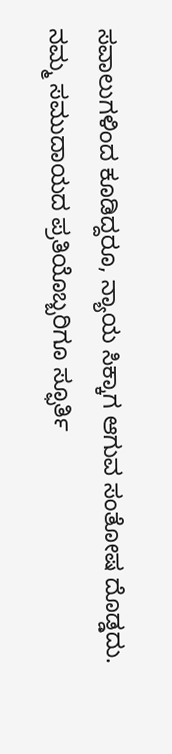ಸವಾಲುಗಳಿಂದ ಕೂಡಿದ್ದರೂ, ನ್ಯಾಯ ಸಿಕ್ಕಾಗ ಆಗುವ ಸಂತೋಷ ದೊಡ್ಡದು. ನಮ್ಮ ಸಮುದಾಯದ ಪ್ರತಿಯೊಬ್ಬರಿಗೂ ಸ್ಫೂರ್ತಿ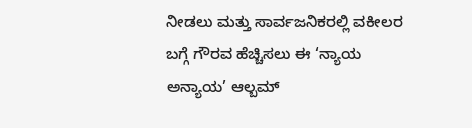ನೀಡಲು ಮತ್ತು ಸಾರ್ವಜನಿಕರಲ್ಲಿ ವಕೀಲರ ಬಗ್ಗೆ ಗೌರವ ಹೆಚ್ಚಿಸಲು ಈ ‘ನ್ಯಾಯ ಅನ್ಯಾಯ’ ಆಲ್ಬಮ್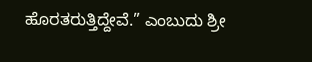ಹೊರತರುತ್ತಿದ್ದೇವೆ.” ಎಂಬುದು ಶ್ರೀ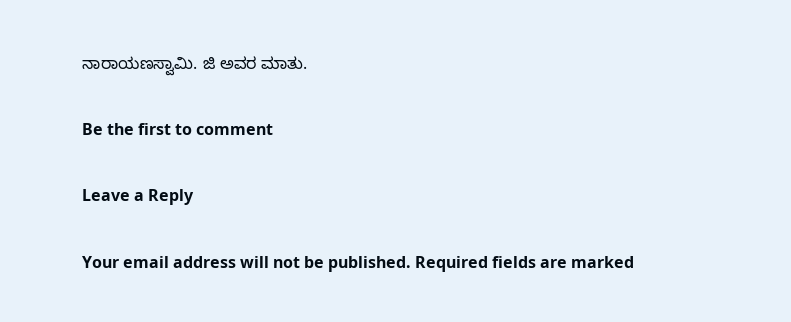ನಾರಾಯಣಸ್ವಾಮಿ. ಜಿ ಅವರ ಮಾತು.

Be the first to comment

Leave a Reply

Your email address will not be published. Required fields are marked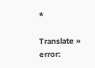*

Translate »
error: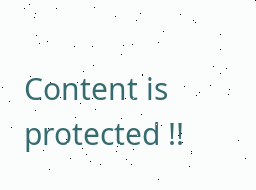Content is protected !!